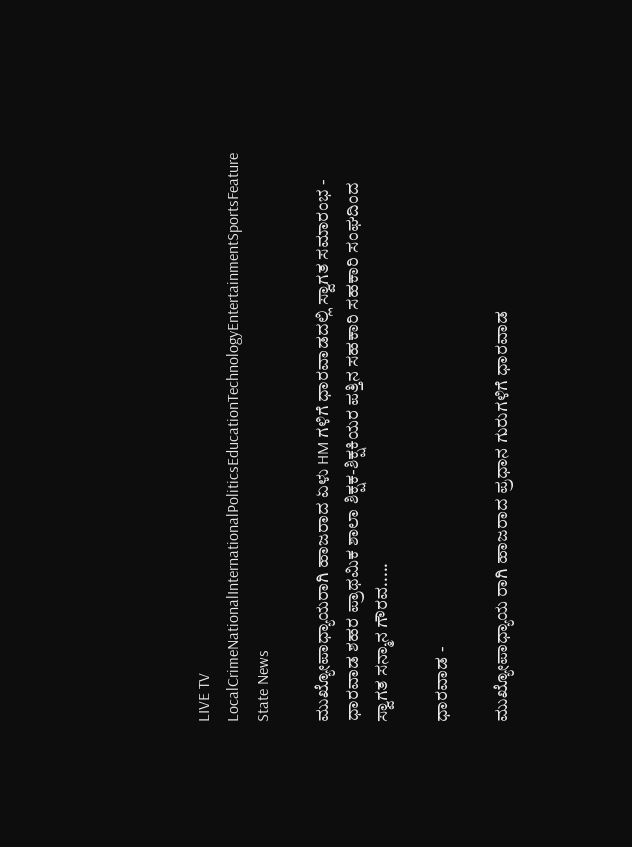LIVE TV LocalCrimeNationalInternationalPoliticsEducationTechnologyEntertainmentSportsFeature
State News

ಮುಖ್ಯೋಪಾಧ್ಯಾಯರಾಗಿ ಹಾಜರಾದ ಏಳು HM ಗಳಿಗೆ ಧಾರವಾಡದಲ್ಲಿ ಸ್ವಾಗತ ಸಮಾರಂಭ - ಧಾರವಾಡ ಶಹರ ಪ್ರಾಥಮಿಕ ಶಾಲಾ ಶಿಕ್ಷಕ-ಶಿಕ್ಷಕಿಯರ ಪತ್ತಿನ ಸಹಕಾರಿ ಸಹಕಾರಿ ಸಂಘದಿಂದ ಸ್ವಾಗತ ಸನ್ಮಾನ ಗೌರವ.....

ಧಾರವಾಡ -

ಮುಖ್ಯೋಪಾಧ್ಯಾಯ ರಾಗಿ ಹಾಜರಾದ ಪ್ರಧಾನ ಗುರುಗಳಿಗೆ ಧಾರವಾಡ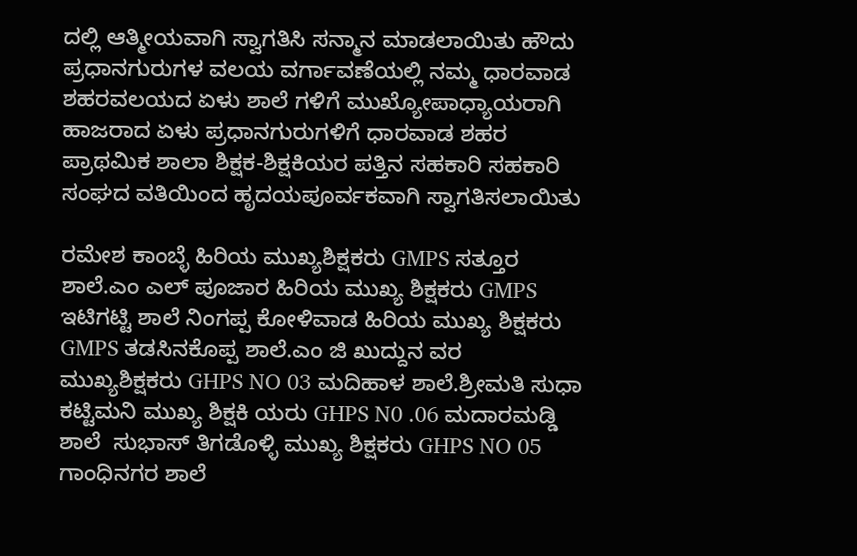ದಲ್ಲಿ ಆತ್ಮೀಯವಾಗಿ ಸ್ವಾಗತಿಸಿ ಸನ್ಮಾನ ಮಾಡಲಾಯಿತು ಹೌದು ಪ್ರಧಾನಗುರುಗಳ ವಲಯ ವರ್ಗಾವಣೆಯಲ್ಲಿ ನಮ್ಮ ಧಾರವಾಡ ಶಹರವಲಯದ ಏಳು ಶಾಲೆ ಗಳಿಗೆ ಮುಖ್ಯೋಪಾಧ್ಯಾಯರಾಗಿ ಹಾಜರಾದ ಏಳು ಪ್ರಧಾನಗುರುಗಳಿಗೆ ಧಾರವಾಡ ಶಹರ ಪ್ರಾಥಮಿಕ ಶಾಲಾ ಶಿಕ್ಷಕ-ಶಿಕ್ಷಕಿಯರ ಪತ್ತಿನ ಸಹಕಾರಿ ಸಹಕಾರಿ ಸಂಘದ ವತಿಯಿಂದ ಹೃದಯಪೂರ್ವಕವಾಗಿ ಸ್ವಾಗತಿಸಲಾಯಿತು

ರಮೇಶ ಕಾಂಬ್ಳೆ ಹಿರಿಯ ಮುಖ್ಯಶಿಕ್ಷಕರು GMPS ಸತ್ತೂರ ಶಾಲೆ.ಎಂ ಎಲ್ ಪೂಜಾರ ಹಿರಿಯ ಮುಖ್ಯ ಶಿಕ್ಷಕರು GMPS ಇಟಿಗಟ್ಟಿ ಶಾಲೆ ನಿಂಗಪ್ಪ ಕೋಳಿವಾಡ ಹಿರಿಯ ಮುಖ್ಯ ಶಿಕ್ಷಕರು GMPS ತಡಸಿನಕೊಪ್ಪ ಶಾಲೆ.ಎಂ ಜಿ ಖುದ್ದುನ ವರ ಮುಖ್ಯಶಿಕ್ಷಕರು GHPS NO 03 ಮದಿಹಾಳ ಶಾಲೆ.ಶ್ರೀಮತಿ ಸುಧಾ ಕಟ್ಟಿಮನಿ ಮುಖ್ಯ ಶಿಕ್ಷಕಿ ಯರು GHPS N0 .06 ಮದಾರಮಡ್ಡಿ ಶಾಲೆ  ಸುಭಾಸ್ ತಿಗಡೊಳ್ಳಿ ಮುಖ್ಯ ಶಿಕ್ಷಕರು GHPS NO 05 ಗಾಂಧಿನಗರ ಶಾಲೆ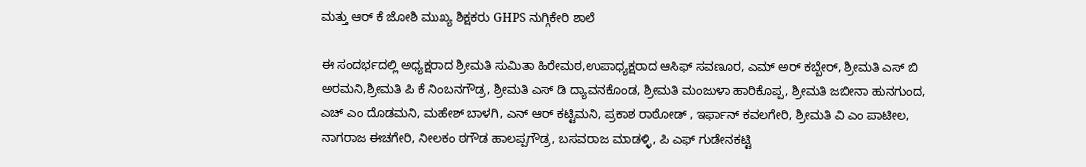ಮತ್ತು ಆರ್ ಕೆ ಜೋಶಿ ಮುಖ್ಯ ಶಿಕ್ಷಕರು GHPS ನುಗ್ಗಿಕೇರಿ ಶಾಲೆ

ಈ ಸಂದರ್ಭದಲ್ಲಿ ಅಧ್ಯಕ್ಷರಾದ ಶ್ರೀಮತಿ ಸುಮಿತಾ ಹಿರೇಮಠ,ಉಪಾಧ್ಯಕ್ಷರಾದ ಆಸಿಫ್ ಸವಣೂರ, ಎಮ್ ಅರ್ ಕಬ್ಬೇರ್, ಶ್ರೀಮತಿ ಎಸ್ ಬಿ ಅರಮನಿ,ಶ್ರೀಮತಿ ಪಿ ಕೆ ನಿಂಬನಗೌಡ್ರ, ಶ್ರೀಮತಿ ಎಸ್ ಡಿ ದ್ಯಾವನಕೊಂಡ, ಶ್ರೀಮತಿ ಮಂಜುಳಾ ಹಾರಿಕೊಪ್ಪ, ಶ್ರೀಮತಿ ಜಬೀನಾ ಹುನಗುಂದ, ಎಚ್ ಎಂ ದೊಡಮನಿ, ಮಹೇಶ್ ಬಾಳಗಿ, ಎನ್ ಆರ್ ಕಟ್ಟಿಮನಿ, ಪ್ರಕಾಶ ರಾಠೋಡ್ , ಇರ್ಫಾನ್ ಕವಲಗೇರಿ, ಶ್ರೀಮತಿ ವಿ ಎಂ ಪಾಟೀಲ, ನಾಗರಾಜ ಈಚಗೇರಿ, ನೀಲಕಂ ಠಗೌಡ ಹಾಲಪ್ಪಗೌಡ್ರ, ಬಸವರಾಜ ಮಾಡಳ್ಳಿ, ಪಿ ಎಫ್ ಗುಡೇನಕಟ್ಟಿ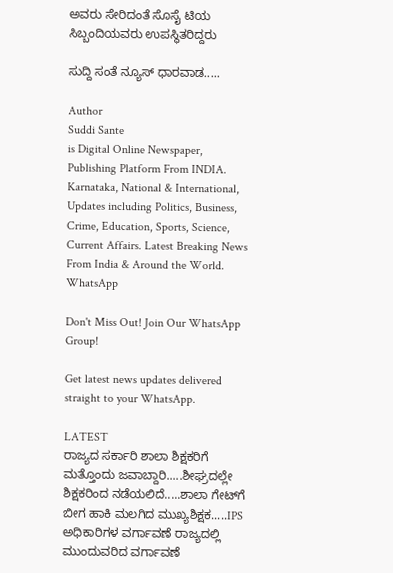ಅವರು ಸೇರಿದಂತೆ ಸೊಸೈ ಟಿಯ ಸಿಬ್ಬಂದಿಯವರು ಉಪಸ್ಥಿತರಿದ್ದರು

ಸುದ್ದಿ ಸಂತೆ ನ್ಯೂಸ್ ಧಾರವಾಡ.....

Author
Suddi Sante
is Digital Online Newspaper, Publishing Platform From INDIA. Karnataka, National & International, Updates including Politics, Business, Crime, Education, Sports, Science, Current Affairs. Latest Breaking News From India & Around the World.
WhatsApp

Don't Miss Out! Join Our WhatsApp Group!

Get latest news updates delivered straight to your WhatsApp.

LATEST
ರಾಜ್ಯದ ಸರ್ಕಾರಿ ಶಾಲಾ ಶಿಕ್ಷಕರಿಗೆ ಮತ್ತೊಂದು ಜವಾಬ್ದಾರಿ.....ಶೀಘ್ರದಲ್ಲೇ ಶಿಕ್ಷಕರಿಂದ ನಡೆಯಲಿದೆ.....ಶಾಲಾ ಗೇಟ್‌ಗೆ ಬೀಗ ಹಾಕಿ ಮಲಗಿದ ಮುಖ್ಯಶಿಕ್ಷಕ.....IPS ಅಧಿಕಾರಿಗಳ ವರ್ಗಾವಣೆ ರಾಜ್ಯದಲ್ಲಿ ಮುಂದುವರಿದ ವರ್ಗಾವಣೆ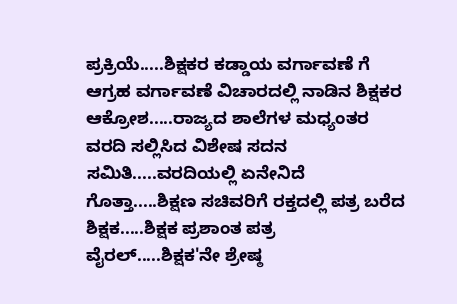ಪ್ರಕ್ರಿಯೆ.....ಶಿಕ್ಷಕರ ಕಡ್ಡಾಯ ವರ್ಗಾವಣೆ ಗೆ ಆಗ್ರಹ ವರ್ಗಾವಣೆ ವಿಚಾರದಲ್ಲಿ ನಾಡಿನ ಶಿಕ್ಷಕರ ಆಕ್ರೋಶ.....ರಾಜ್ಯದ ಶಾಲೆಗಳ ಮಧ್ಯಂತರ ವರದಿ ಸಲ್ಲಿಸಿದ ವಿಶೇಷ ಸದನ ಸಮಿತಿ.....ವರದಿಯಲ್ಲಿ ಏನೇನಿದೆ ಗೊತ್ತಾ.....ಶಿಕ್ಷಣ ಸಚಿವರಿಗೆ ರಕ್ತದಲ್ಲಿ ಪತ್ರ ಬರೆದ ಶಿಕ್ಷಕ.....ಶಿಕ್ಷಕ ಪ್ರಶಾಂತ ಪತ್ರ ವೈರಲ್.....ಶಿಕ್ಷಕ'ನೇ ಶ್ರೇಷ್ಠ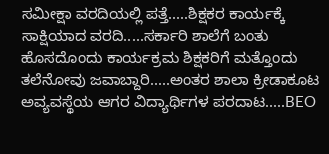ಸಮೀಕ್ಷಾ ವರದಿಯಲ್ಲಿ ಪತ್ತೆ.....ಶಿಕ್ಷಕರ ಕಾರ್ಯಕ್ಕೆ ಸಾಕ್ಷಿಯಾದ ವರದಿ.....ಸರ್ಕಾರಿ ಶಾಲೆಗೆ ಬಂತು ಹೊಸದೊಂದು ಕಾರ್ಯಕ್ರಮ ಶಿಕ್ಷಕರಿಗೆ ಮತ್ತೊಂದು ತಲೆನೋವು ಜವಾಬ್ದಾರಿ.....ಅಂತರ ಶಾಲಾ ಕ್ರೀಡಾಕೂಟ ಅವ್ಯವಸ್ಥೆಯ ಆಗರ ವಿದ್ಯಾರ್ಥಿಗಳ ಪರದಾಟ.....BEO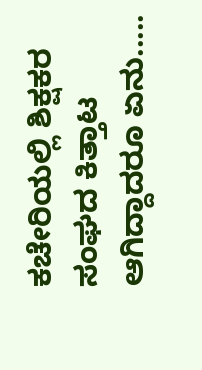ಕಚೇರಿಯಲ್ಲಿ ಶಿಕ್ಷಕರ ಸಂಘದ ಕಿತ್ತಾಟ ಆಗಿದ್ದಾದರೂ ಏನು.....